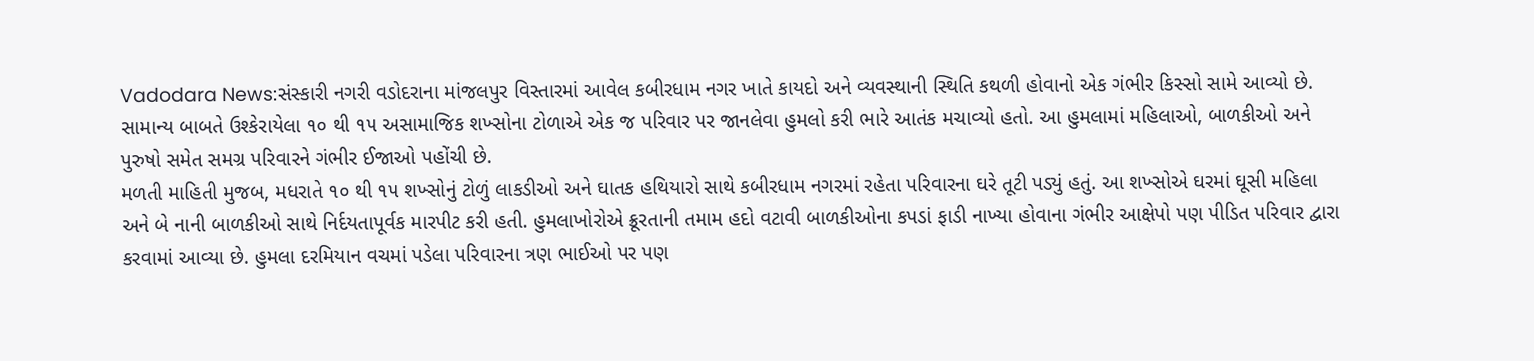Vadodara News:સંસ્કારી નગરી વડોદરાના માંજલપુર વિસ્તારમાં આવેલ કબીરધામ નગર ખાતે કાયદો અને વ્યવસ્થાની સ્થિતિ કથળી હોવાનો એક ગંભીર કિસ્સો સામે આવ્યો છે. સામાન્ય બાબતે ઉશ્કેરાયેલા ૧૦ થી ૧૫ અસામાજિક શખ્સોના ટોળાએ એક જ પરિવાર પર જાનલેવા હુમલો કરી ભારે આતંક મચાવ્યો હતો. આ હુમલામાં મહિલાઓ, બાળકીઓ અને પુરુષો સમેત સમગ્ર પરિવારને ગંભીર ઈજાઓ પહોંચી છે.
મળતી માહિતી મુજબ, મધરાતે ૧૦ થી ૧૫ શખ્સોનું ટોળું લાકડીઓ અને ઘાતક હથિયારો સાથે કબીરધામ નગરમાં રહેતા પરિવારના ઘરે તૂટી પડ્યું હતું. આ શખ્સોએ ઘરમાં ઘૂસી મહિલા અને બે નાની બાળકીઓ સાથે નિર્દયતાપૂર્વક મારપીટ કરી હતી. હુમલાખોરોએ ક્રૂરતાની તમામ હદો વટાવી બાળકીઓના કપડાં ફાડી નાખ્યા હોવાના ગંભીર આક્ષેપો પણ પીડિત પરિવાર દ્વારા કરવામાં આવ્યા છે. હુમલા દરમિયાન વચમાં પડેલા પરિવારના ત્રણ ભાઈઓ પર પણ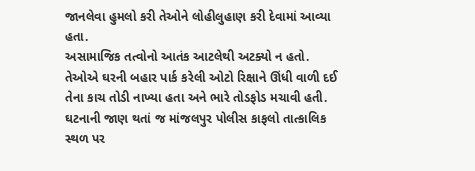જાનલેવા હુમલો કરી તેઓને લોહીલુહાણ કરી દેવામાં આવ્યા હતા.
અસામાજિક તત્વોનો આતંક આટલેથી અટક્યો ન હતો. તેઓએ ઘરની બહાર પાર્ક કરેલી ઓટો રિક્ષાને ઊંધી વાળી દઈ તેના કાચ તોડી નાખ્યા હતા અને ભારે તોડફોડ મચાવી હતી. ઘટનાની જાણ થતાં જ માંજલપુર પોલીસ કાફલો તાત્કાલિક સ્થળ પર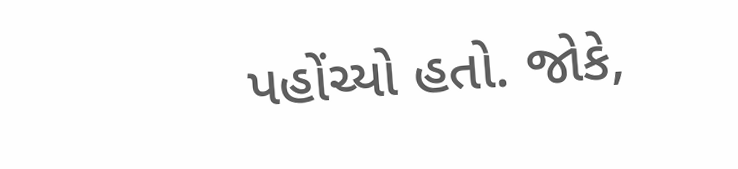પહોંચ્યો હતો. જોકે,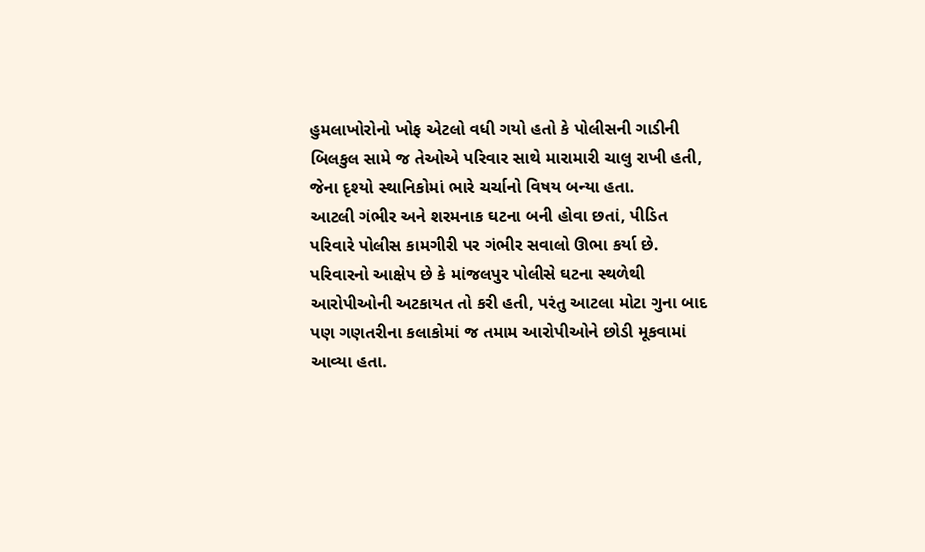હુમલાખોરોનો ખોફ એટલો વધી ગયો હતો કે પોલીસની ગાડીની બિલકુલ સામે જ તેઓએ પરિવાર સાથે મારામારી ચાલુ રાખી હતી, જેના દૃશ્યો સ્થાનિકોમાં ભારે ચર્ચાનો વિષય બન્યા હતા.
આટલી ગંભીર અને શરમનાક ઘટના બની હોવા છતાં, પીડિત પરિવારે પોલીસ કામગીરી પર ગંભીર સવાલો ઊભા કર્યા છે. પરિવારનો આક્ષેપ છે કે માંજલપુર પોલીસે ઘટના સ્થળેથી આરોપીઓની અટકાયત તો કરી હતી, પરંતુ આટલા મોટા ગુના બાદ પણ ગણતરીના કલાકોમાં જ તમામ આરોપીઓને છોડી મૂકવામાં આવ્યા હતા.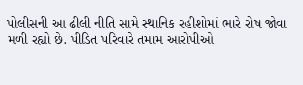પોલીસની આ ઢીલી નીતિ સામે સ્થાનિક રહીશોમાં ભારે રોષ જોવા મળી રહ્યો છે. પીડિત પરિવારે તમામ આરોપીઓ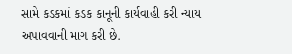સામે કડકમાં કડક કાનૂની કાર્યવાહી કરી ન્યાય અપાવવાની માગ કરી છે.